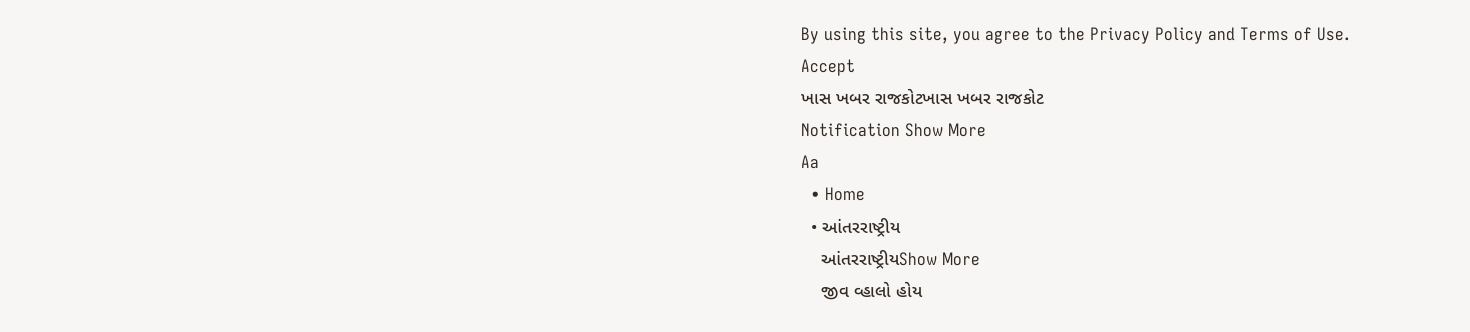By using this site, you agree to the Privacy Policy and Terms of Use.
Accept
ખાસ ખબર રાજકોટખાસ ખબર રાજકોટ
Notification Show More
Aa
  • Home
  • આંતરરાષ્ટ્રીય
    આંતરરાષ્ટ્રીયShow More
    જીવ વ્હાલો હોય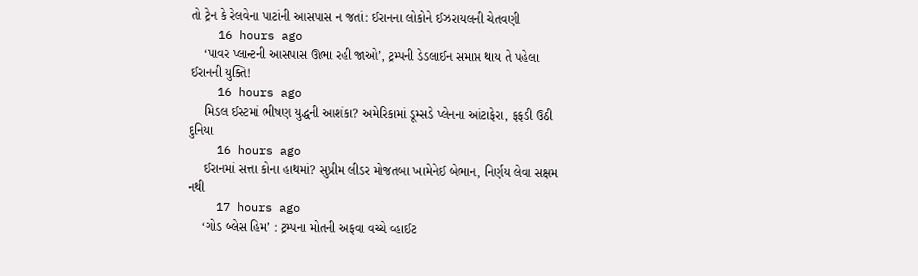તો ટ્રેન કે રેલવેના પાટાંની આસપાસ ન જતાં: ઈરાનના લોકોને ઈઝરાયલની ચેતવણી
    16 hours ago
    ‘પાવર પ્લાન્ટની આસપાસ ઊભા રહી જાઓ’, ટ્રમ્પની ડેડલાઈન સમાપ્ત થાય તે પહેલા ઈરાનની યુક્તિ!
    16 hours ago
    મિડલ ઈસ્ટમાં ભીષણ યુદ્ધની આશંકા? અમેરિકામાં ડૂમ્સડે પ્લેનના આંટાફેરા, ફફડી ઉઠી દુનિયા
    16 hours ago
    ઈરાનમાં સત્તા કોના હાથમાં? સુપ્રીમ લીડર મોજતબા ખામેનેઈ બેભાન, નિર્ણય લેવા સક્ષમ નથી
    17 hours ago
    ‘ગોડ બ્લેસ હિમ’ : ટ્રમ્પના મોતની અફવા વચ્ચે વ્હાઈટ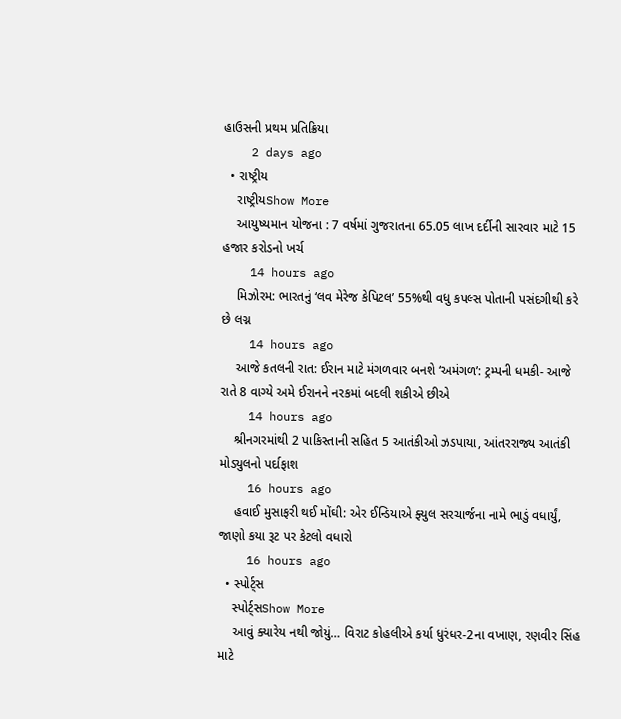હાઉસની પ્રથમ પ્રતિક્રિયા
    2 days ago
  • રાષ્ટ્રીય
    રાષ્ટ્રીયShow More
    આયુષ્યમાન યોજના : 7 વર્ષમાં ગુજરાતના 65.05 લાખ દર્દીની સારવાર માટે 15 હજાર કરોડનો ખર્ચ
    14 hours ago
    મિઝોરમ: ભારતનું ‘લવ મેરેજ કેપિટલ’ 55%થી વધુ કપલ્સ પોતાની પસંદગીથી કરે છે લગ્ન
    14 hours ago
    આજે કતલની રાત: ઈરાન માટે મંગળવાર બનશે ‘અમંગળ’: ટ્રમ્પની ધમકી- આજે રાતે 8 વાગ્યે અમે ઈરાનને નરકમાં બદલી શકીએ છીએ
    14 hours ago
    શ્રીનગરમાંથી 2 પાકિસ્તાની સહિત 5 આતંકીઓ ઝડપાયા, આંતરરાજ્ય આતંકી મોડ્યુલનો પર્દાફાશ
    16 hours ago
    હવાઈ મુસાફરી થઈ મોંઘી: એર ઈન્ડિયાએ ફ્યુલ સરચાર્જના નામે ભાડું વધાર્યું, જાણો કયા રૂટ પર કેટલો વધારો
    16 hours ago
  • સ્પોર્ટ્સ
    સ્પોર્ટ્સShow More
    આવું ક્યારેય નથી જોયું… વિરાટ કોહલીએ કર્યા ધુરંધર-2ના વખાણ, રણવીર સિંહ માટે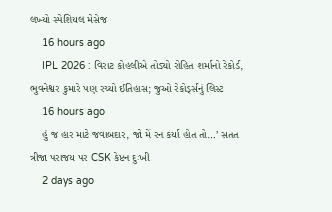લખ્યો સ્પેશિયલ મેસેજ
    16 hours ago
    IPL 2026 : વિરાટ કોહલીએ તોડ્યો રોહિત શર્માનો રેકોર્ડ, ભુવનેશ્વર કુમારે પણ રચ્યો ઈતિહાસ; જુઓ રેકોર્ડ્સનું લિસ્ટ
    16 hours ago
    હું જ હાર માટે જવાબદાર, જો મેં રન કર્યા હોત તો…’ સતત ત્રીજા પરાજય પર CSK કેપ્ટન દુઃખી
    2 days ago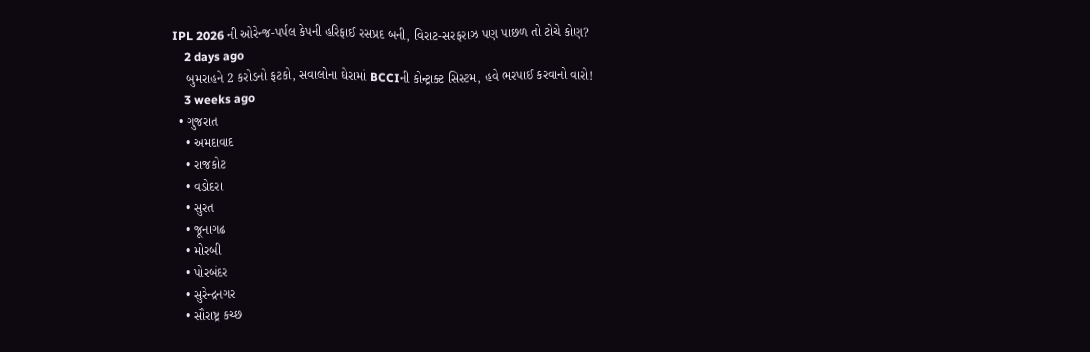IPL 2026 ની ઓરેન્જ-પર્પલ કેપની હરિફાઈ રસપ્રદ બની, વિરાટ-સરફરાઝ પણ પાછળ તો ટોચે કોણ?
    2 days ago
    બુમરાહને 2 કરોડનો ફટકો, સવાલોના ઘેરામાં BCCIની કોન્ટ્રાક્ટ સિસ્ટમ, હવે ભરપાઈ કરવાનો વારો!
    3 weeks ago
  • ગુજરાત
    • અમદાવાદ
    • રાજકોટ
    • વડોદરા
    • સુરત
    • જૂનાગઢ
    • મોરબી
    • પોરબંદર
    • સુરેન્દ્રનગર
    • સૌરાષ્ટ્ર કચ્છ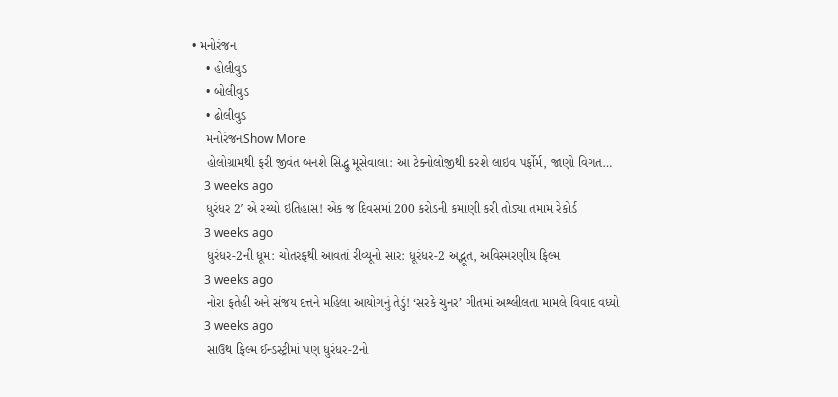• મનોરંજન
    • હોલીવુડ
    • બોલીવુડ
    • ઢોલીવુડ
    મનોરંજનShow More
    હોલોગ્રામથી ફરી જીવંત બનશે સિદ્ધુ મૂસેવાલા: આ ટેક્નોલોજીથી કરશે લાઇવ પર્ફોર્મ, જાણો વિગત…
    3 weeks ago
    ધુરંધર 2′ એ રચ્યો ઇતિહાસ! એક જ દિવસમાં 200 કરોડની કમાણી કરી તોડ્યા તમામ રેકોર્ડ
    3 weeks ago
    ધુરંધર-2ની ધૂમ: ચોતરફથી આવતાં રીવ્યૂનો સાર: ધૂરંધર-2 અદ્ભૂત, અવિસ્મરણીય ફિલ્મ
    3 weeks ago
    નોરા ફતેહી અને સંજય દત્તને મહિલા આયોગનું તેડું! ‘સરકે ચુનર’ ગીતમાં અશ્લીલતા મામલે વિવાદ વધ્યો
    3 weeks ago
    સાઉથ ફિલ્મ ઈન્ડસ્ટ્રીમાં પણ ધુરંધર-2નો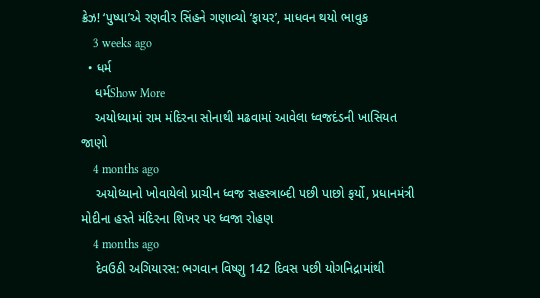ક્રેઝ! ‘પુષ્પા’એ રણવીર સિંહને ગણાવ્યો ‘ફાયર’, માધવન થયો ભાવુક
    3 weeks ago
  • ધર્મ
    ધર્મShow More
    અયોધ્યામાં રામ મંદિરના સોનાથી મઢવામાં આવેલા ધ્વજદંડની ખાસિયત જાણો
    4 months ago
    અયોધ્યાનો ખોવાયેલો પ્રાચીન ધ્વજ સહસ્ત્રાબ્દી પછી પાછો ફર્યો, પ્રધાનમંત્રી મોદીના હસ્તે મંદિરના શિખર પર ધ્વજા રોહણ
    4 months ago
    દેવઉઠી અગિયારસ: ભગવાન વિષ્ણુ 142 દિવસ પછી યોગનિદ્રામાંથી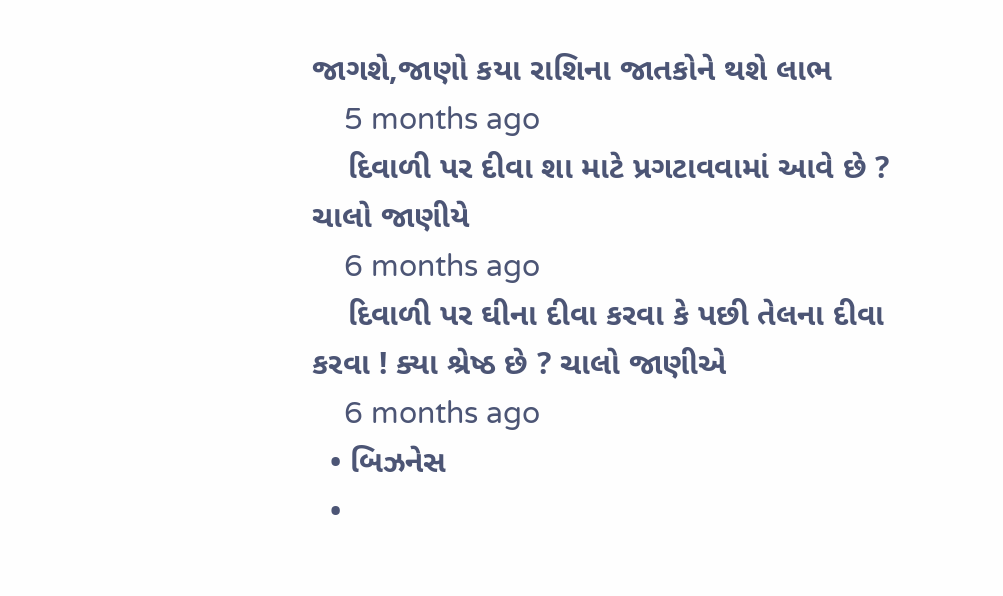જાગશે,જાણો કયા રાશિના જાતકોને થશે લાભ
    5 months ago
    દિવાળી પર દીવા શા માટે પ્રગટાવવામાં આવે છે ? ચાલો જાણીયે
    6 months ago
    દિવાળી પર ઘીના દીવા કરવા કે પછી તેલના દીવા કરવા ! ક્યા શ્રેષ્ઠ છે ? ચાલો જાણીએ
    6 months ago
  • બિઝનેસ
  •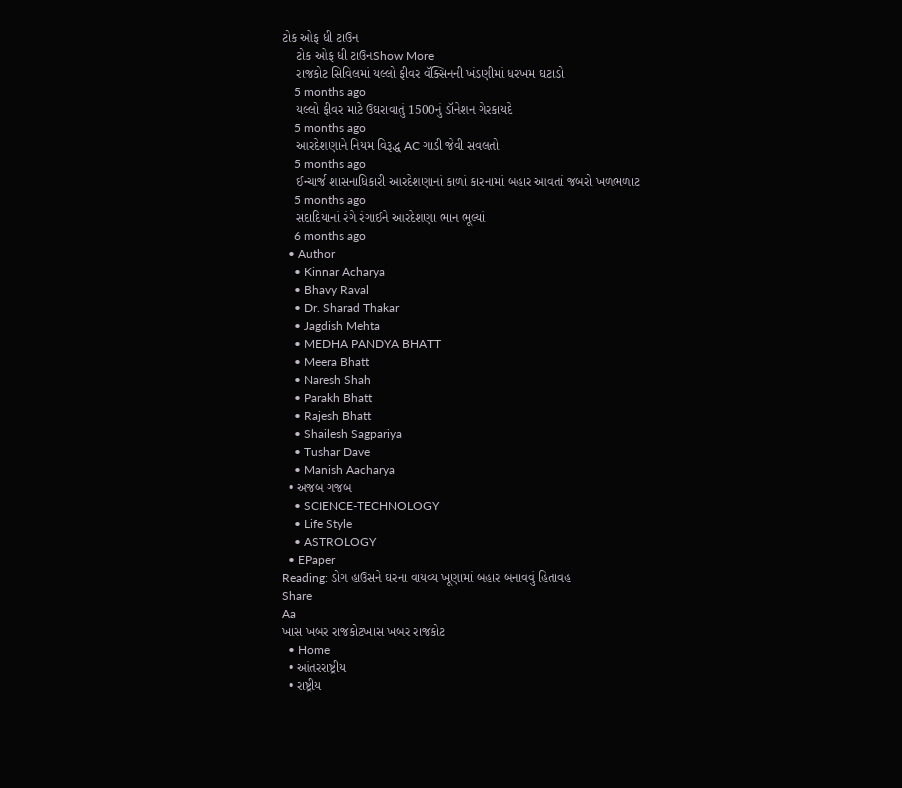ટોક ઓફ ધી ટાઉન
    ટોક ઓફ ધી ટાઉનShow More
    રાજકોટ સિવિલમાં યલ્લો ફીવર વૅક્સિનની ખંડણીમાં ધરખમ ઘટાડો
    5 months ago
    યલ્લો ફીવર માટે ઉઘરાવાતું 1500નું ડૉનેશન ગેરકાયદે
    5 months ago
    આરદેશણાને નિયમ વિરૂદ્ધ AC ગાડી જેવી સવલતો
    5 months ago
    ઈન્ચાર્જ શાસનાધિકારી આરદેશણાનાં કાળાં કારનામાં બહાર આવતાં જબરો ખળભળાટ
    5 months ago
    સદાદિયાનાં રંગે રંગાઈને આરદેશણા ભાન ભૂલ્યાં
    6 months ago
  • Author
    • Kinnar Acharya
    • Bhavy Raval
    • Dr. Sharad Thakar
    • Jagdish Mehta
    • MEDHA PANDYA BHATT
    • Meera Bhatt
    • Naresh Shah
    • Parakh Bhatt
    • Rajesh Bhatt
    • Shailesh Sagpariya
    • Tushar Dave
    • Manish Aacharya
  • અજબ ગજબ
    • SCIENCE-TECHNOLOGY
    • Life Style
    • ASTROLOGY
  • EPaper
Reading: ડોગ હાઉસને ઘરના વાયવ્ય ખૂણામાં બહાર બનાવવું હિતાવહ
Share
Aa
ખાસ ખબર રાજકોટખાસ ખબર રાજકોટ
  • Home
  • આંતરરાષ્ટ્રીય
  • રાષ્ટ્રીય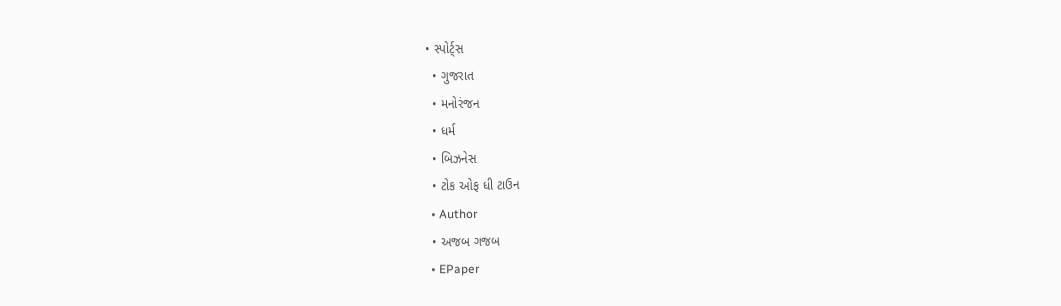• સ્પોર્ટ્સ
  • ગુજરાત
  • મનોરંજન
  • ધર્મ
  • બિઝનેસ
  • ટોક ઓફ ધી ટાઉન
  • Author
  • અજબ ગજબ
  • EPaper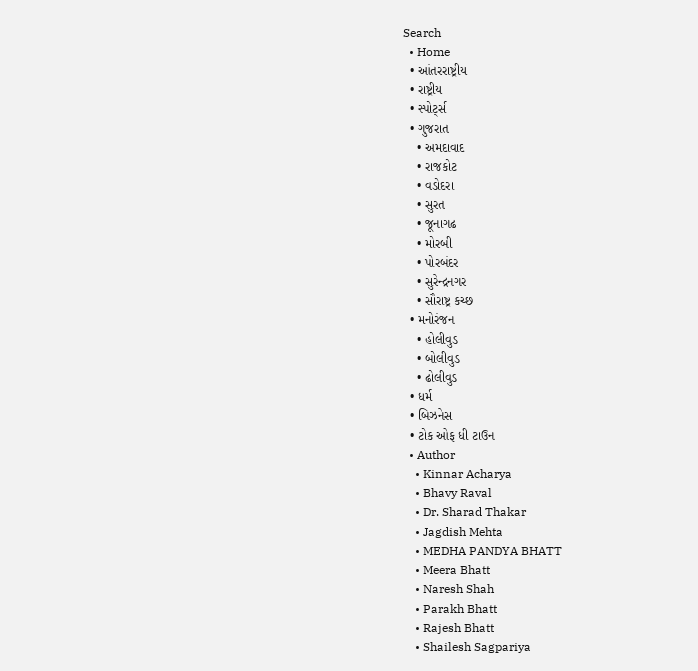Search
  • Home
  • આંતરરાષ્ટ્રીય
  • રાષ્ટ્રીય
  • સ્પોર્ટ્સ
  • ગુજરાત
    • અમદાવાદ
    • રાજકોટ
    • વડોદરા
    • સુરત
    • જૂનાગઢ
    • મોરબી
    • પોરબંદર
    • સુરેન્દ્રનગર
    • સૌરાષ્ટ્ર કચ્છ
  • મનોરંજન
    • હોલીવુડ
    • બોલીવુડ
    • ઢોલીવુડ
  • ધર્મ
  • બિઝનેસ
  • ટોક ઓફ ધી ટાઉન
  • Author
    • Kinnar Acharya
    • Bhavy Raval
    • Dr. Sharad Thakar
    • Jagdish Mehta
    • MEDHA PANDYA BHATT
    • Meera Bhatt
    • Naresh Shah
    • Parakh Bhatt
    • Rajesh Bhatt
    • Shailesh Sagpariya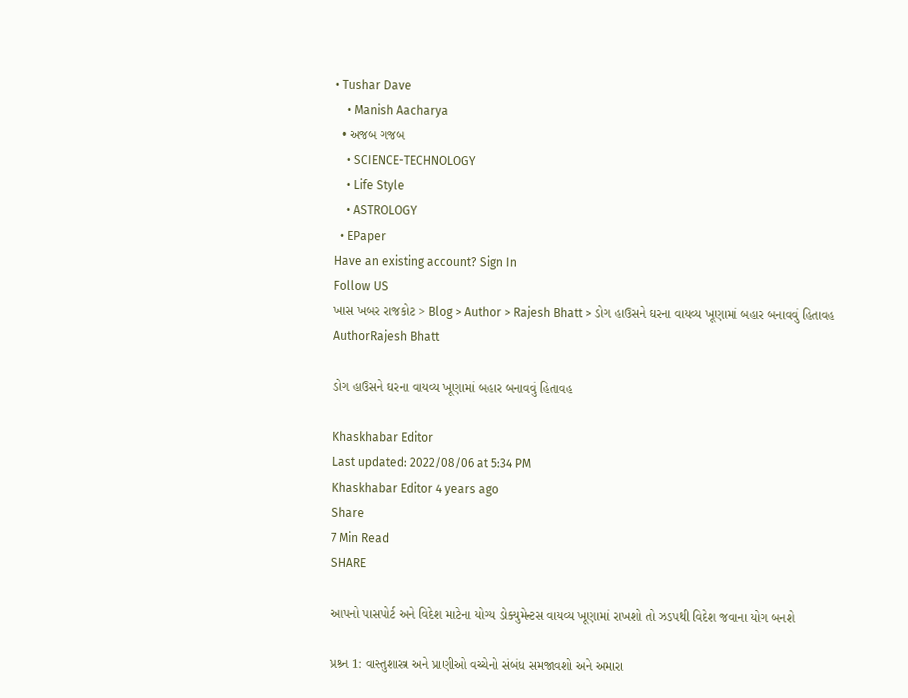• Tushar Dave
    • Manish Aacharya
  • અજબ ગજબ
    • SCIENCE-TECHNOLOGY
    • Life Style
    • ASTROLOGY
  • EPaper
Have an existing account? Sign In
Follow US
ખાસ ખબર રાજકોટ > Blog > Author > Rajesh Bhatt > ડોગ હાઉસને ઘરના વાયવ્ય ખૂણામાં બહાર બનાવવું હિતાવહ
AuthorRajesh Bhatt

ડોગ હાઉસને ઘરના વાયવ્ય ખૂણામાં બહાર બનાવવું હિતાવહ

Khaskhabar Editor
Last updated: 2022/08/06 at 5:34 PM
Khaskhabar Editor 4 years ago
Share
7 Min Read
SHARE

આપનો પાસપોર્ટ અને વિદેશ માટેના યોગ્ય ડોક્યુમેન્ટસ વાયવ્ય ખૂણામાં રાખશો તો ઝડપથી વિદેશ જવાના યોગ બનશે

પ્રશ્ર્ન 1: વાસ્તુશાસ્ત્ર અને પ્રાણીઓ વચ્ચેનો સંબંધ સમજાવશો અને અમારા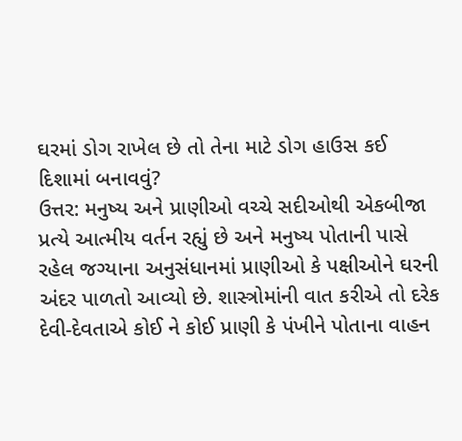ઘરમાં ડોગ રાખેલ છે તો તેના માટે ડોગ હાઉસ કઈ દિશામાં બનાવવું?
ઉત્તર: મનુષ્ય અને પ્રાણીઓ વચ્ચે સદીઓથી એકબીજા પ્રત્યે આત્મીય વર્તન રહ્યું છે અને મનુષ્ય પોતાની પાસે રહેલ જગ્યાના અનુસંધાનમાં પ્રાણીઓ કે પક્ષીઓને ઘરની અંદર પાળતો આવ્યો છે. શાસ્ત્રોમાંની વાત કરીએ તો દરેક દેવી-દેવતાએ કોઈ ને કોઈ પ્રાણી કે પંખીને પોતાના વાહન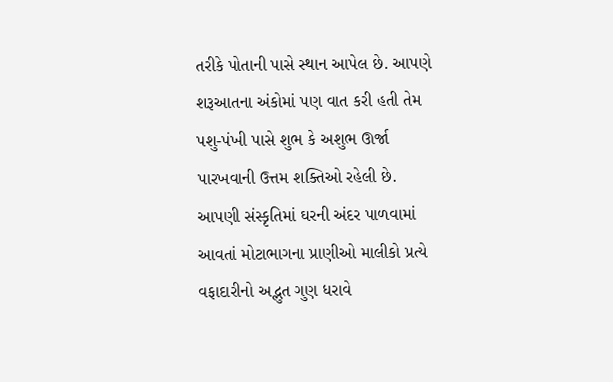તરીકે પોતાની પાસે સ્થાન આપેલ છે. આપણે શરૂઆતના અંકોમાં પણ વાત કરી હતી તેમ પશુ-પંખી પાસે શુભ કે અશુભ ઊર્જા પારખવાની ઉત્તમ શક્તિઓ રહેલી છે. આપણી સંસ્કૃતિમાં ઘરની અંદર પાળવામાં આવતાં મોટાભાગના પ્રાણીઓ માલીકો પ્રત્યે વફાદારીનો અદ્ભુત ગુણ ધરાવે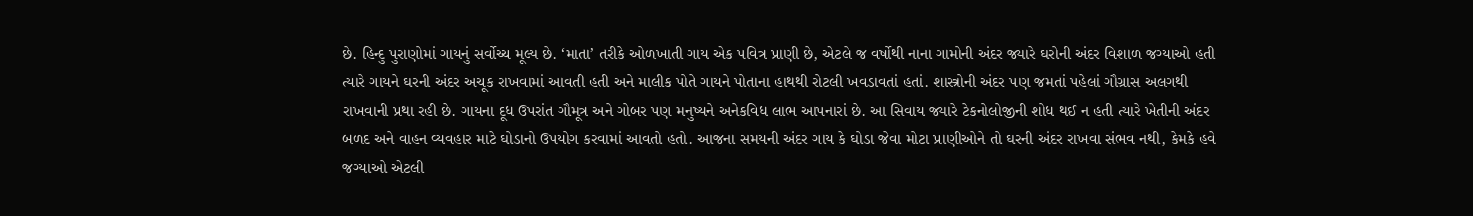છે. હિન્દુ પુરાણોમાં ગાયનું સર્વોચ્ચ મૂલ્ય છે. ‘માતા’ તરીકે ઓળખાતી ગાય એક પવિત્ર પ્રાણી છે, એટલે જ વર્ષોથી નાના ગામોની અંદર જ્યારે ઘરોની અંદર વિશાળ જગ્યાઓ હતી ત્યારે ગાયને ઘરની અંદર અચૂક રાખવામાં આવતી હતી અને માલીક પોતે ગાયને પોતાના હાથથી રોટલી ખવડાવતાં હતાં. શાસ્ત્રોની અંદર પણ જમતાં પહેલાં ગૌગ્રાસ અલગથી રાખવાની પ્રથા રહી છે. ગાયના દૂધ ઉપરાંત ગૌમૂત્ર અને ગોબર પણ મનુષ્યને અનેકવિધ લાભ આપનારાં છે. આ સિવાય જ્યારે ટેકનોલોજીની શોધ થઈ ન હતી ત્યારે ખેતીની અંદર બળદ અને વાહન વ્યવહાર માટે ઘોડાનો ઉપયોગ કરવામાં આવતો હતો. આજના સમયની અંદર ગાય કે ઘોડા જેવા મોટા પ્રાણીઓને તો ઘરની અંદર રાખવા સંભવ નથી, કેમકે હવે જગ્યાઓ એટલી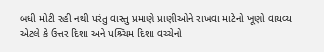બધી મોટી રહી નથી પરંતુ વાસ્તુ પ્રમાણે પ્રાણીઓને રાખવા માટેનો ખૂણો વાયવ્ય એટલે કે ઉત્તર દિશા અને પશ્ર્ચિમ દિશા વચ્ચેનો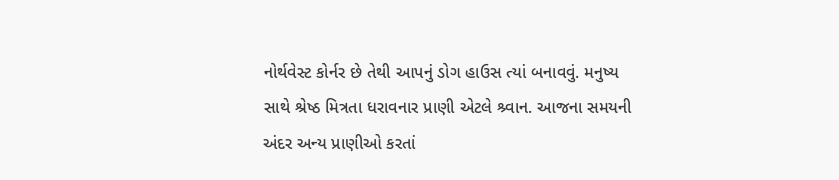નોર્થવેસ્ટ કોર્નર છે તેથી આપનું ડોગ હાઉસ ત્યાં બનાવવું. મનુષ્ય સાથે શ્રેષ્ઠ મિત્રતા ધરાવનાર પ્રાણી એટલે શ્ર્વાન. આજના સમયની અંદર અન્ય પ્રાણીઓ કરતાં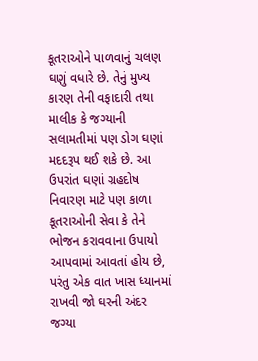કૂતરાઓને પાળવાનું ચલણ ઘણું વધારે છે. તેનું મુખ્ય કારણ તેની વફાદારી તથા માલીક કે જગ્યાની સલામતીમાં પણ ડોગ ઘણાં મદદરૂપ થઈ શકે છે. આ ઉપરાંત ઘણાં ગ્રહદોષ નિવારણ માટે પણ કાળા કૂતરાઓની સેવા કે તેને ભોજન કરાવવાના ઉપાયો આપવામાં આવતાં હોય છે, પરંતુ એક વાત ખાસ ધ્યાનમાં રાખવી જો ઘરની અંદર જગ્યા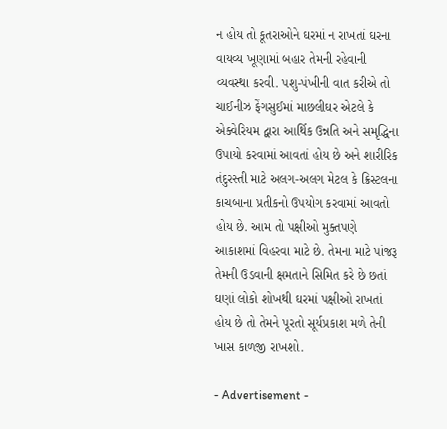ન હોય તો કૂતરાઓને ઘરમાં ન રાખતાં ઘરના વાયવ્ય ખૂણામાં બહાર તેમની રહેવાની વ્યવસ્થા કરવી. પશુ-પંખીની વાત કરીએ તો ચાઈનીઝ ફેંગસુઈમાં માછલીઘર એટલે કે એક્વેરિયમ દ્વારા આર્થિક ઉન્નતિ અને સમૃદ્ધિના ઉપાયો કરવામાં આવતાં હોય છે અને શારીરિક તંદુરસ્તી માટે અલગ-અલગ મેટલ કે ક્રિસ્ટલના કાચબાના પ્રતીકનો ઉપયોગ કરવામાં આવતો હોય છે. આમ તો પક્ષીઓ મુક્તપણે આકાશમાં વિહરવા માટે છે. તેમના માટે પાંજરૂ તેમની ઉડવાની ક્ષમતાને સિમિત કરે છે છતાં ઘણાં લોકો શોખથી ઘરમાં પક્ષીઓ રાખતાં હોય છે તો તેમને પૂરતો સૂર્યપ્રકાશ મળે તેની ખાસ કાળજી રાખશો.

- Advertisement -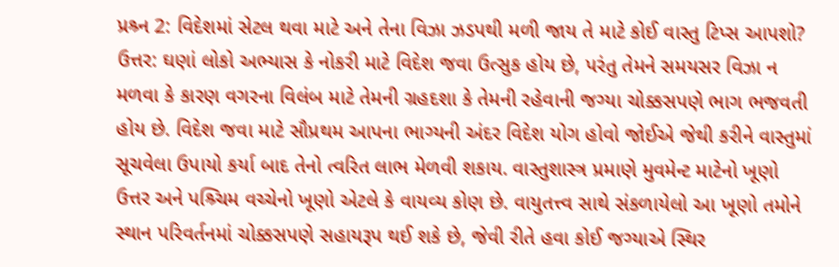પ્રશ્ર્ન 2: વિદેશમાં સેટલ થવા માટે અને તેના વિઝા ઝડપથી મળી જાય તે માટે કોઈ વાસ્તુ ટિપ્સ આપશો?
ઉત્તર: ઘણાં લોકો અભ્યાસ કે નોકરી માટે વિદેશ જવા ઉત્સુક હોય છે, પરંતુ તેમને સમયસર વિઝા ન મળવા કે કારણ વગરના વિલંબ માટે તેમની ગ્રહદશા કે તેમની રહેવાની જગ્યા ચોક્કસપણે ભાગ ભજવતી હોય છે. વિદેશ જવા માટે સૌપ્રથમ આપના ભાગ્યની અંદર વિદેશ યોગ હોવો જોઈએ જેથી કરીને વાસ્તુમાં સૂચવેલા ઉપાયો કર્યા બાદ તેનો ત્વરિત લાભ મેળવી શકાય. વાસ્તુશાસ્ત્ર પ્રમાણે મુવમેન્ટ માટેનો ખૂણો ઉત્તર અને પશ્ર્ચિમ વચ્ચેનો ખૂણો એટલે કે વાયવ્ય કોણ છે. વાયુતત્ત્વ સાથે સંકળાયેલો આ ખૂણો તમોને સ્થાન પરિવર્તનમાં ચોક્કસપણે સહાયરૂપ થઈ શકે છે, જેવી રીતે હવા કોઈ જગ્યાએ સ્થિર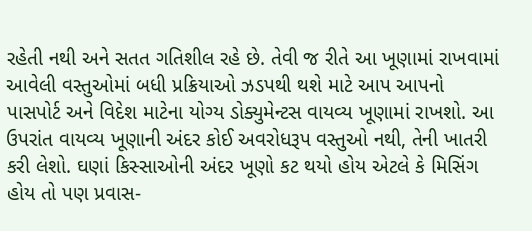રહેતી નથી અને સતત ગતિશીલ રહે છે. તેવી જ રીતે આ ખૂણામાં રાખવામાં આવેલી વસ્તુઓમાં બધી પ્રક્રિયાઓ ઝડપથી થશે માટે આપ આપનો પાસપોર્ટ અને વિદેશ માટેના યોગ્ય ડોક્યુમેન્ટસ વાયવ્ય ખૂણામાં રાખશો. આ ઉપરાંત વાયવ્ય ખૂણાની અંદર કોઈ અવરોધરૂપ વસ્તુઓ નથી, તેની ખાતરી કરી લેશો. ઘણાં કિસ્સાઓની અંદર ખૂણો કટ થયો હોય એટલે કે મિસિંગ હોય તો પણ પ્રવાસ-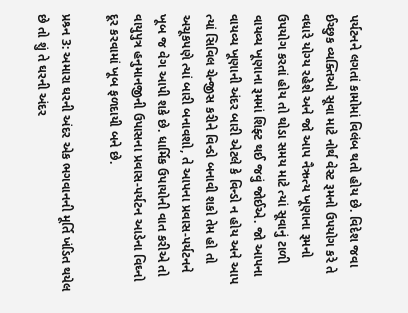પર્યટનને લગતાં કામોમાં વિલંબ થતો હોય છે. વિદેશ જવા ઈચ્છુક વ્યક્તિઓ સૂવા માટે નોર્થ વેસ્ટ રૂમનો ઉપયોગ કરે તે વધારે યોગ્ય રહેશે અને જો આપ નૈઋત્ય ખૂણાના રૂમનો ઉપયોગ કરતાં હોય તો થોડા સમય માટે ત્યાં સૂવાનું ટાળી વાયવ્ય ખૂણાના રૂમમાં શિફ્ટ થઈ જવું જોઈએ. જો આપના વાયવ્ય ખૂણાની અંદર બારી એટલે કે વિન્ડો ન હોય અને આપ ત્યાં સિવિલ ચેન્જીસ કરીને વિન્ડો બનાવી શકો તેમ હો તો અચૂકપણે ત્યાં બારી બનાવશો, તે આપના પ્રવાસ-પર્યટનને ખૂબ જ વેગ આપી શકે છે. ધાર્મિક ઉપાયોની વાત કરીએ તો વાયુપુત્ર હનુમાનજીની ઉપાસના પ્રવાસ-પર્યટન આડેના વિઘ્નો દૂર કરવામાં ખૂબ ફળદાયી બને છે.

પ્રશ્ર્ન 3: અમારા ઘરની અંદર એક ભગવાનની મૂર્તિ ખંડિત થયેલ છે તો શું તે ઘરની અંદર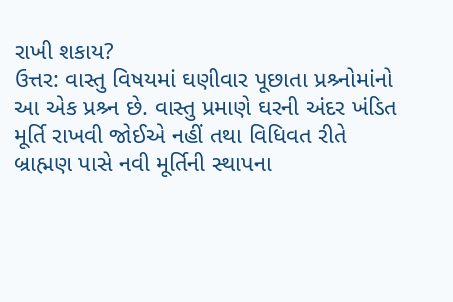રાખી શકાય?
ઉત્તર: વાસ્તુ વિષયમાં ઘણીવાર પૂછાતા પ્રશ્ર્નોમાંનો આ એક પ્રશ્ર્ન છે. વાસ્તુ પ્રમાણે ઘરની અંદર ખંડિત મૂર્તિ રાખવી જોઈએ નહીં તથા વિધિવત રીતે બ્રાહ્મણ પાસે નવી મૂર્તિની સ્થાપના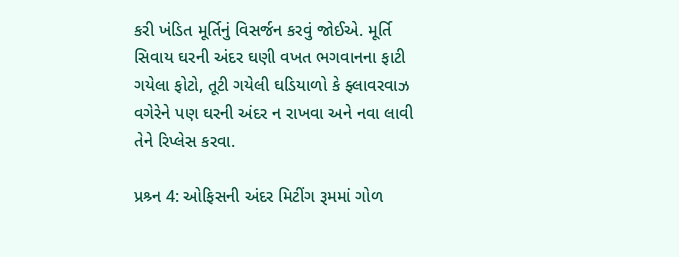કરી ખંડિત મૂર્તિનું વિસર્જન કરવું જોઈએ. મૂર્તિ સિવાય ઘરની અંદર ઘણી વખત ભગવાનના ફાટી ગયેલા ફોટો, તૂટી ગયેલી ઘડિયાળો કે ફ્લાવરવાઝ વગેરેને પણ ઘરની અંદર ન રાખવા અને નવા લાવી તેને રિપ્લેસ કરવા.

પ્રશ્ર્ન 4: ઓફિસની અંદર મિટીંગ રૂમમાં ગોળ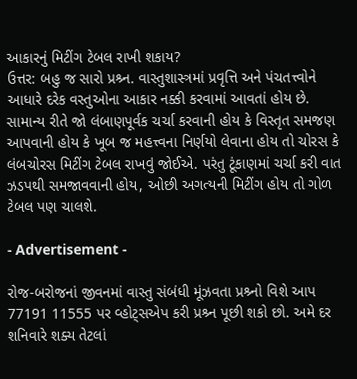આકારનું મિટીંગ ટેબલ રાખી શકાય?
ઉત્તર: બહુ જ સારો પ્રશ્ર્ન. વાસ્તુશાસ્ત્રમાં પ્રવૃત્તિ અને પંચતત્ત્વોને આધારે દરેક વસ્તુઓના આકાર નક્કી કરવામાં આવતાં હોય છે. સામાન્ય રીતે જો લંબાણપૂર્વક ચર્ચા કરવાની હોય કે વિસ્તૃત સમજણ આપવાની હોય કે ખૂબ જ મહત્ત્વના નિર્ણયો લેવાના હોય તો ચોરસ કે લંબચોરસ મિટીંગ ટેબલ રાખવું જોઈએ. પરંતુ ટૂંકાણમાં ચર્ચા કરી વાત ઝડપથી સમજાવવાની હોય, ઓછી અગત્યની મિટીંગ હોય તો ગોળ ટેબલ પણ ચાલશે.

- Advertisement -

રોજ-બરોજનાં જીવનમાં વાસ્તુ સંબંધી મૂંઝવતા પ્રશ્ર્નો વિશે આપ 77191 11555 પર વ્હોટ્સએપ કરી પ્રશ્ર્ન પૂછી શકો છો. અમે દર શનિવારે શક્ય તેટલાં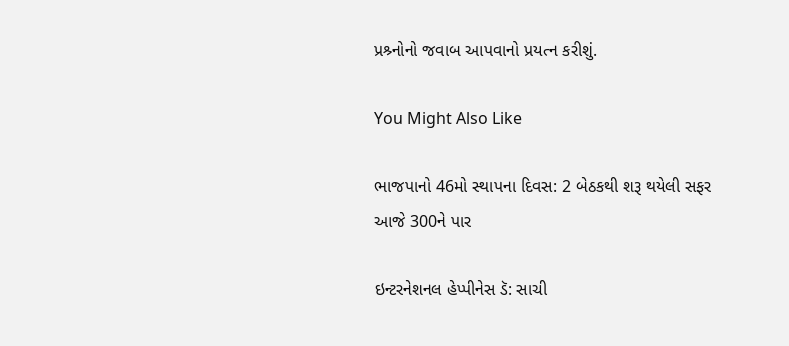પ્રશ્ર્નોનો જવાબ આપવાનો પ્રયત્ન કરીશું.

You Might Also Like

ભાજપાનો 46મો સ્થાપના દિવસ: 2 બેઠકથી શરૂ થયેલી સફર આજે 300ને પાર

ઇન્ટરનેશનલ હેપ્પીનેસ ડૅ: સાચી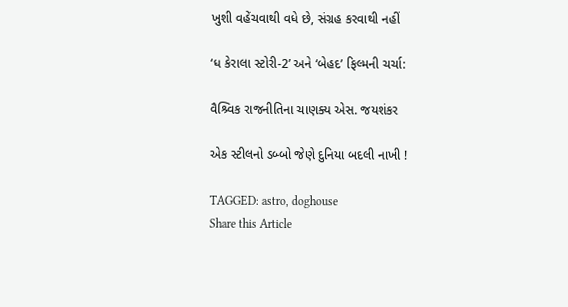ખુશી વહેંચવાથી વધે છે, સંગ્રહ કરવાથી નહીં

‘ધ કેરાલા સ્ટોરી-2’ અને ‘બેહદ’ ફિલ્મની ચર્ચા:

વૈશ્ર્વિક રાજનીતિના ચાણક્ય એસ. જયશંકર

એક સ્ટીલનો ડબ્બો જેણે દુનિયા બદલી નાખી !

TAGGED: astro, doghouse
Share this Article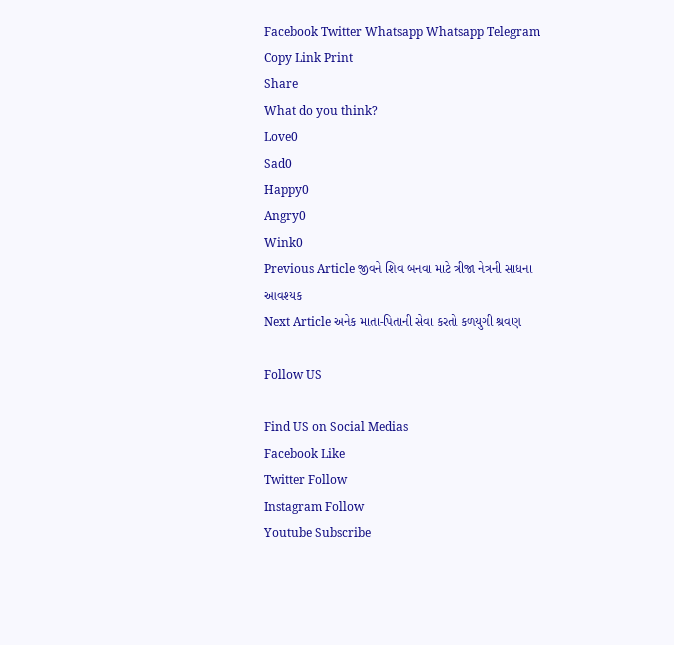Facebook Twitter Whatsapp Whatsapp Telegram Copy Link Print
Share
What do you think?
Love0
Sad0
Happy0
Angry0
Wink0
Previous Article જીવને શિવ બનવા માટે ત્રીજા નેત્રની સાધના આવશ્યક
Next Article અનેક માતા-પિતાની સેવા કરતો કળયુગી શ્રવણ

Follow US

Find US on Social Medias
Facebook Like
Twitter Follow
Instagram Follow
Youtube Subscribe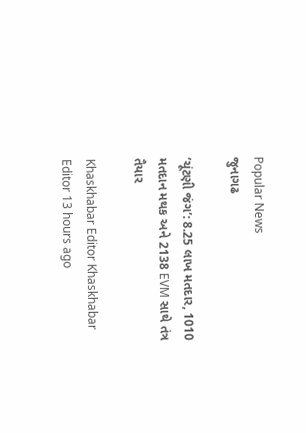Popular News
જુનાગઢ

‘ચૂંટણી જંગ’: 8.25 લાખ મતદાર, 1010 મતદાન મથક અને 2138 EVM સાથે તંત્ર તૈયાર

Khaskhabar Editor Khaskhabar Editor 13 hours ago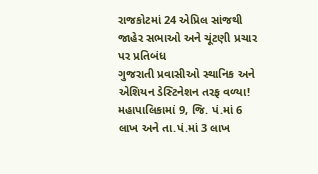રાજકોટમાં 24 એપ્રિલ સાંજથી જાહેર સભાઓ અને ચૂંટણી પ્રચાર પર પ્રતિબંધ
ગુજરાતી પ્રવાસીઓ સ્થાનિક અને એશિયન ડેસ્ટિનેશન તરફ વળ્યા!
મહાપાલિકામાં 9, જિ. પં.માં 6 લાખ અને તા.પં.માં 3 લાખ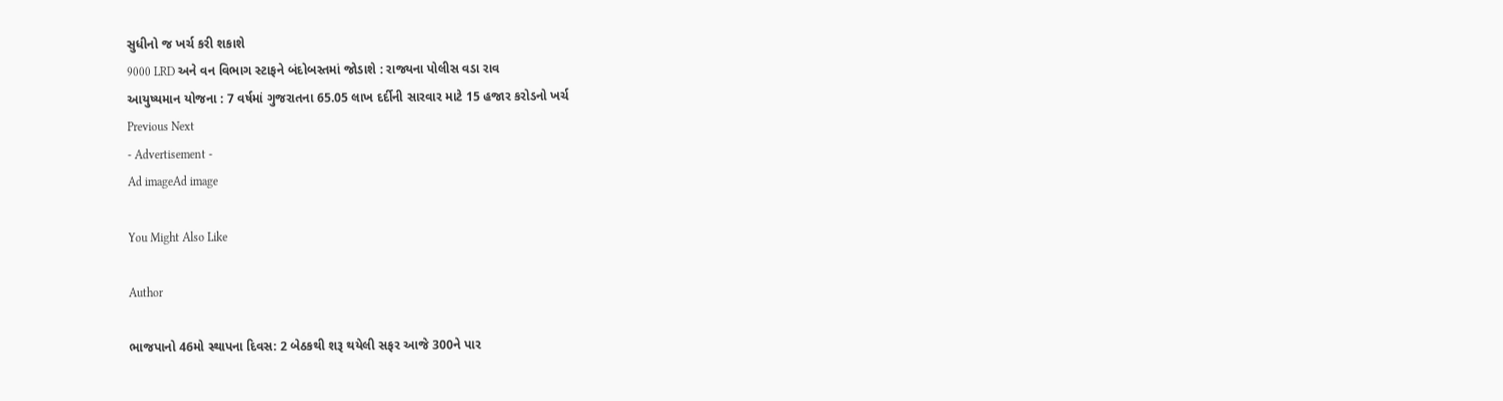સુધીનો જ ખર્ચ કરી શકાશે
9000 LRD અને વન વિભાગ સ્ટાફને બંદોબસ્તમાં જોડાશે : રાજ્યના પોલીસ વડા રાવ
આયુષ્યમાન યોજના : 7 વર્ષમાં ગુજરાતના 65.05 લાખ દર્દીની સારવાર માટે 15 હજાર કરોડનો ખર્ચ
Previous Next
- Advertisement -
Ad imageAd image

You Might Also Like

Author

ભાજપાનો 46મો સ્થાપના દિવસ: 2 બેઠકથી શરૂ થયેલી સફર આજે 300ને પાર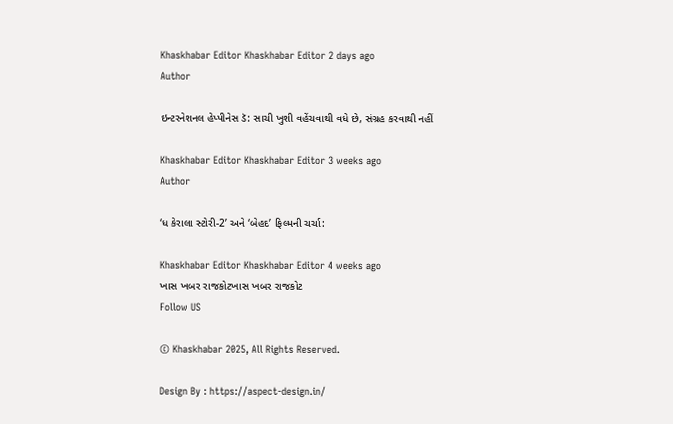Khaskhabar Editor Khaskhabar Editor 2 days ago
Author

ઇન્ટરનેશનલ હેપ્પીનેસ ડૅ: સાચી ખુશી વહેંચવાથી વધે છે, સંગ્રહ કરવાથી નહીં

Khaskhabar Editor Khaskhabar Editor 3 weeks ago
Author

‘ધ કેરાલા સ્ટોરી-2’ અને ‘બેહદ’ ફિલ્મની ચર્ચા:

Khaskhabar Editor Khaskhabar Editor 4 weeks ago
ખાસ ખબર રાજકોટખાસ ખબર રાજકોટ
Follow US

© Khaskhabar 2025, All Rights Reserved.

Design By : https://aspect-design.in/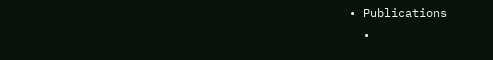• Publications
  •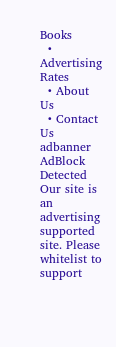Books
  • Advertising Rates
  • About Us
  • Contact Us
adbanner
AdBlock Detected
Our site is an advertising supported site. Please whitelist to support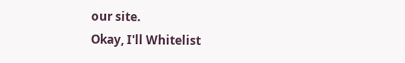our site.
Okay, I'll Whitelist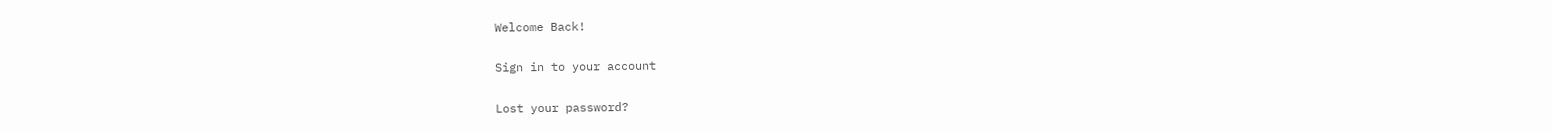Welcome Back!

Sign in to your account

Lost your password?